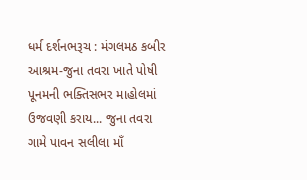ધર્મ દર્શનભરૂચ : મંગલમઠ કબીર આશ્રમ-જુના તવરા ખાતે પોષી પૂનમની ભક્તિસભર માહોલમાં ઉજવણી કરાય... જુના તવરા ગામે પાવન સલીલા માઁ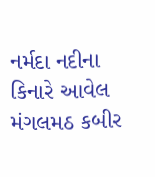નર્મદા નદીના કિનારે આવેલ મંગલમઠ કબીર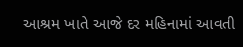આશ્રમ ખાતે આજે દર મહિનામાં આવતી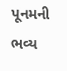પૂનમની ભવ્ય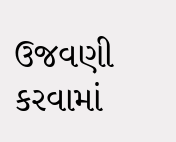ઉજવણી કરવામાં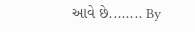આવે છે........ By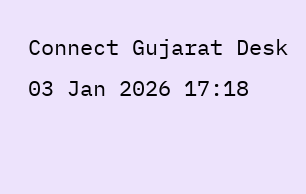Connect Gujarat Desk 03 Jan 2026 17:18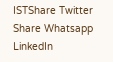ISTShare Twitter Share Whatsapp LinkedIn